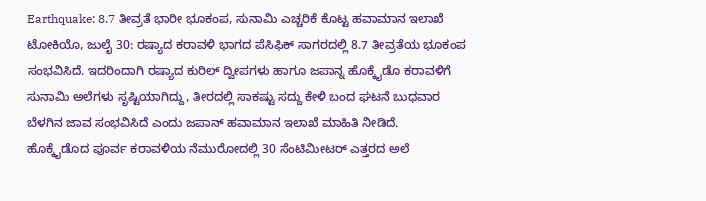Earthquake: 8.7 ತೀವ್ರತೆ ಭಾರೀ ಭೂಕಂಪ, ಸುನಾಮಿ ಎಚ್ಚರಿಕೆ ಕೊಟ್ಟ ಹವಾಮಾನ ಇಲಾಖೆ
ಟೋಕಿಯೊ, ಜುಲೈ 30: ರಷ್ಯಾದ ಕರಾವಳಿ ಭಾಗದ ಪೆಸಿಫಿಕ್ ಸಾಗರದಲ್ಲಿ 8.7 ತೀವ್ರತೆಯ ಭೂಕಂಪ ಸಂಭವಿಸಿದೆ. ಇದರಿಂದಾಗಿ ರಷ್ಯಾದ ಕುರಿಲ್ ದ್ವೀಪಗಳು ಹಾಗೂ ಜಪಾನ್ನ ಹೊಕ್ಕೈಡೊ ಕರಾವಳಿಗೆ ಸುನಾಮಿ ಅಲೆಗಳು ಸೃಷ್ಟಿಯಾಗಿದ್ದು, ತೀರದಲ್ಲಿ ಸಾಕಷ್ಟು ಸದ್ದು ಕೇಳಿ ಬಂದ ಘಟನೆ ಬುಧವಾರ ಬೆಳಗಿನ ಜಾವ ಸಂಭವಿಸಿದೆ ಎಂದು ಜಪಾನ್ ಹವಾಮಾನ ಇಲಾಖೆ ಮಾಹಿತಿ ನೀಡಿದೆ.
ಹೊಕ್ಕೈಡೊದ ಪೂರ್ವ ಕರಾವಳಿಯ ನೆಮುರೋದಲ್ಲಿ 30 ಸೆಂಟಿಮೀಟರ್ ಎತ್ತರದ ಅಲೆ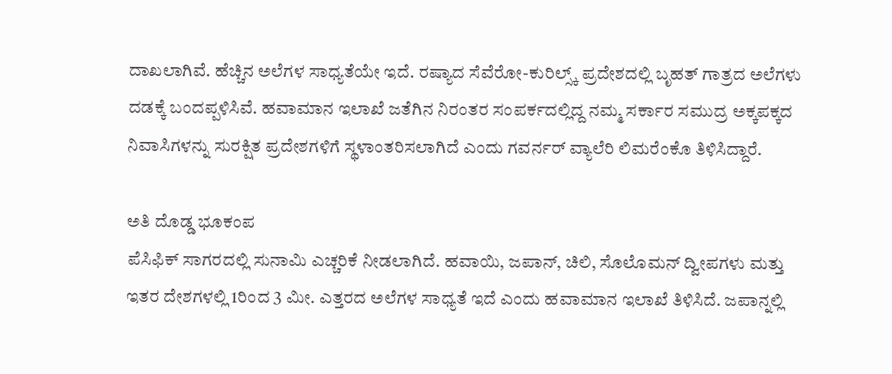ದಾಖಲಾಗಿವೆ. ಹೆಚ್ಚಿನ ಅಲೆಗಳ ಸಾಧ್ಯತೆಯೇ ಇದೆ. ರಷ್ಯಾದ ಸೆವೆರೋ-ಕುರಿಲ್ಸ್ಕ್ ಪ್ರದೇಶದಲ್ಲಿ ಬೃಹತ್ ಗಾತ್ರದ ಅಲೆಗಳು ದಡಕ್ಕೆ ಬಂದಪ್ಪಳಿಸಿವೆ. ಹವಾಮಾನ ಇಲಾಖೆ ಜತೆಗಿನ ನಿರಂತರ ಸಂಪರ್ಕದಲ್ಲಿದ್ದ ನಮ್ಮ ಸರ್ಕಾರ ಸಮುದ್ರ ಅಕ್ಕಪಕ್ಕದ ನಿವಾಸಿಗಳನ್ನು ಸುರಕ್ಷಿತ ಪ್ರದೇಶಗಳಿಗೆ ಸ್ಥಳಾಂತರಿಸಲಾಗಿದೆ ಎಂದು ಗವರ್ನರ್ ವ್ಯಾಲೆರಿ ಲಿಮರೆಂಕೊ ತಿಳಿಸಿದ್ದಾರೆ.

ಅತಿ ದೊಡ್ಡ ಭೂಕಂಪ
ಪೆಸಿಫಿಕ್ ಸಾಗರದಲ್ಲಿ ಸುನಾಮಿ ಎಚ್ಚರಿಕೆ ನೀಡಲಾಗಿದೆ. ಹವಾಯಿ, ಜಪಾನ್, ಚಿಲಿ, ಸೊಲೊಮನ್ ದ್ವೀಪಗಳು ಮತ್ತು ಇತರ ದೇಶಗಳಲ್ಲಿ 1ರಿಂದ 3 ಮೀ. ಎತ್ತರದ ಅಲೆಗಳ ಸಾಧ್ಯತೆ ಇದೆ ಎಂದು ಹವಾಮಾನ ಇಲಾಖೆ ತಿಳಿಸಿದೆ. ಜಪಾನ್ನಲ್ಲಿ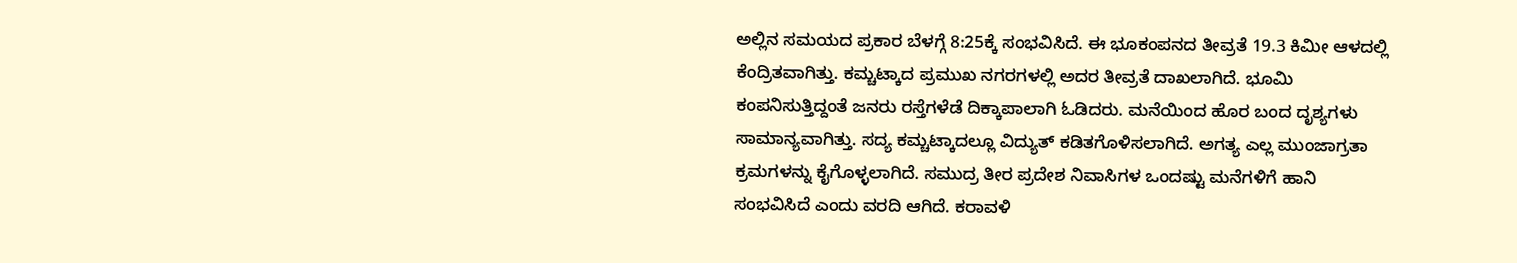ಅಲ್ಲಿನ ಸಮಯದ ಪ್ರಕಾರ ಬೆಳಗ್ಗೆ 8:25ಕ್ಕೆ ಸಂಭವಿಸಿದೆ. ಈ ಭೂಕಂಪನದ ತೀವ್ರತೆ 19.3 ಕಿಮೀ ಆಳದಲ್ಲಿ ಕೆಂದ್ರಿತವಾಗಿತ್ತು. ಕಮ್ಚಟ್ಕಾದ ಪ್ರಮುಖ ನಗರಗಳಲ್ಲಿ ಅದರ ತೀವ್ರತೆ ದಾಖಲಾಗಿದೆ. ಭೂಮಿ ಕಂಪನಿಸುತ್ತಿದ್ದಂತೆ ಜನರು ರಸ್ತೆಗಳೆಡೆ ದಿಕ್ಕಾಪಾಲಾಗಿ ಓಡಿದರು. ಮನೆಯಿಂದ ಹೊರ ಬಂದ ದೃಶ್ಯಗಳು ಸಾಮಾನ್ಯವಾಗಿತ್ತು. ಸದ್ಯ ಕಮ್ಚಟ್ಕಾದಲ್ಲೂ ವಿದ್ಯುತ್ ಕಡಿತಗೊಳಿಸಲಾಗಿದೆ. ಅಗತ್ಯ ಎಲ್ಲ ಮುಂಜಾಗ್ರತಾ ಕ್ರಮಗಳನ್ನು ಕೈಗೊಳ್ಳಲಾಗಿದೆ. ಸಮುದ್ರ ತೀರ ಪ್ರದೇಶ ನಿವಾಸಿಗಳ ಒಂದಷ್ಟು ಮನೆಗಳಿಗೆ ಹಾನಿ ಸಂಭವಿಸಿದೆ ಎಂದು ವರದಿ ಆಗಿದೆ. ಕರಾವಳಿ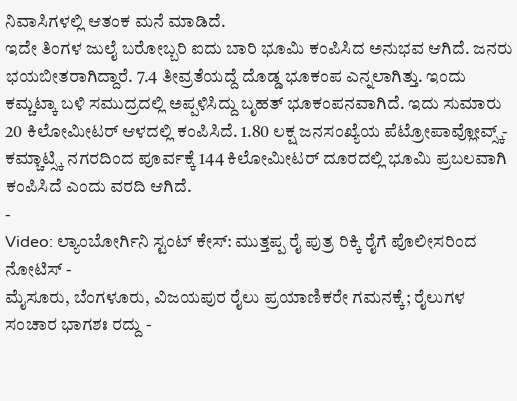ನಿವಾಸಿಗಳಲ್ಲಿ ಆತಂಕ ಮನೆ ಮಾಡಿದೆ.
ಇದೇ ತಿಂಗಳ ಜುಲೈ ಬರೋಬ್ಬರಿ ಐದು ಬಾರಿ ಭೂಮಿ ಕಂಪಿಸಿದ ಅನುಭವ ಆಗಿದೆ. ಜನರು ಭಯಬೀತರಾಗಿದ್ದಾರೆ. 7.4 ತೀವ್ರತೆಯದ್ದೆ ದೊಡ್ಡ ಭೂಕಂಪ ಎನ್ನಲಾಗಿತ್ತು. ಇಂದು ಕಮ್ಚಟ್ಕಾ ಬಳಿ ಸಮುದ್ರದಲ್ಲಿ ಅಪ್ಪಳಿಸಿದ್ದು ಬೃಹತ್ ಭೂಕಂಪನವಾಗಿದೆ. ಇದು ಸುಮಾರು 20 ಕಿಲೋಮೀಟರ್ ಆಳದಲ್ಲಿ ಕಂಪಿಸಿದೆ. 1.80 ಲಕ್ಷ ಜನಸಂಖ್ಯೆಯ ಪೆಟ್ರೋಪಾವ್ಲೋವ್ಸ್ಕ್-ಕಮ್ಚಾಟ್ಸ್ಕಿ ನಗರದಿಂದ ಪೂರ್ವಕ್ಕೆ 144 ಕಿಲೋಮೀಟರ್ ದೂರದಲ್ಲಿ ಭೂಮಿ ಪ್ರಬಲವಾಗಿ ಕಂಪಿಸಿದೆ ಎಂದು ವರದಿ ಆಗಿದೆ.
-
Video: ಲ್ಯಾಂಬೋರ್ಗಿನಿ ಸ್ಟಂಟ್ ಕೇಸ್: ಮುತ್ತಪ್ಪ ರೈ ಪುತ್ರ ರಿಕ್ಕಿ ರೈಗೆ ಪೊಲೀಸರಿಂದ ನೋಟಿಸ್ -
ಮೈಸೂರು, ಬೆಂಗಳೂರು, ವಿಜಯಪುರ ರೈಲು ಪ್ರಯಾಣಿಕರೇ ಗಮನಕ್ಕೆ; ರೈಲುಗಳ ಸಂಚಾರ ಭಾಗಶಃ ರದ್ದು -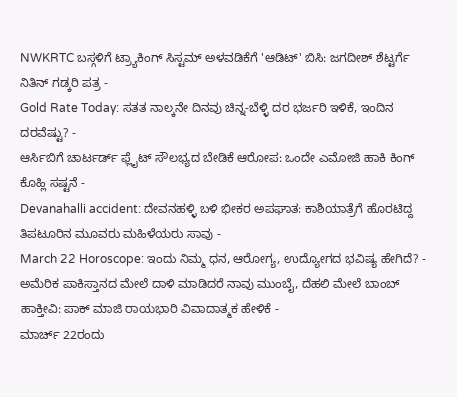NWKRTC ಬಸ್ಗಳಿಗೆ ಟ್ರ್ಯಾಕಿಂಗ್ ಸಿಸ್ಟಮ್ ಅಳವಡಿಕೆಗೆ 'ಆಡಿಟ್' ಬಿಸಿ: ಜಗದೀಶ್ ಶೆಟ್ಟರ್ಗೆ ನಿತಿನ್ ಗಡ್ಕರಿ ಪತ್ರ -
Gold Rate Today: ಸತತ ನಾಲ್ಕನೇ ದಿನವು ಚಿನ್ನ-ಬೆಳ್ಳಿ ದರ ಭರ್ಜರಿ ಇಳಿಕೆ, ಇಂದಿನ ದರವೆಷ್ಟು? -
ಆರ್ಸಿಬಿಗೆ ಚಾರ್ಟರ್ಡ್ ಫ್ಲೈಟ್ ಸೌಲಭ್ಯದ ಬೇಡಿಕೆ ಆರೋಪ: ಒಂದೇ ಎಮೋಜಿ ಹಾಕಿ ಕಿಂಗ್ ಕೊಹ್ಲಿ ಸಷ್ಟನೆ -
Devanahalli accident: ದೇವನಹಳ್ಳಿ ಬಳಿ ಭೀಕರ ಅಪಘಾತ: ಕಾಶಿಯಾತ್ರೆಗೆ ಹೊರಟಿದ್ದ ತಿಪಟೂರಿನ ಮೂವರು ಮಹಿಳೆಯರು ಸಾವು -
March 22 Horoscope: ಇಂದು ನಿಮ್ಮ ಧನ, ಆರೋಗ್ಯ, ಉದ್ಯೋಗದ ಭವಿಷ್ಯ ಹೇಗಿದೆ? -
ಅಮೆರಿಕ ಪಾಕಿಸ್ತಾನದ ಮೇಲೆ ದಾಳಿ ಮಾಡಿದರೆ ನಾವು ಮುಂಬೈ, ದೆಹಲಿ ಮೇಲೆ ಬಾಂಬ್ ಹಾಕ್ತೀವಿ: ಪಾಕ್ ಮಾಜಿ ರಾಯಭಾರಿ ವಿವಾದಾತ್ಮಕ ಹೇಳಿಕೆ -
ಮಾರ್ಚ್ 22ರಂದು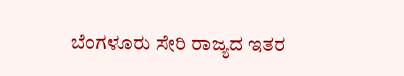ಬೆಂಗಳೂರು ಸೇರಿ ರಾಜ್ಯದ ಇತರ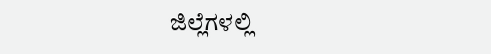ಜಿಲ್ಲೆಗಳಲ್ಲಿ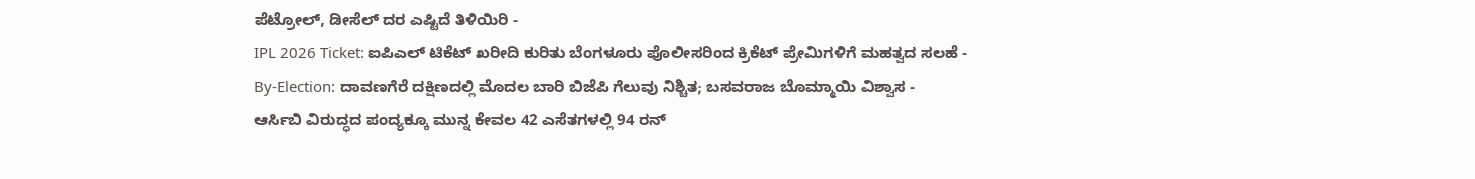ಪೆಟ್ರೋಲ್, ಡೀಸೆಲ್ ದರ ಎಷ್ಟಿದೆ ತಿಳಿಯಿರಿ -
IPL 2026 Ticket: ಐಪಿಎಲ್ ಟಿಕೆಟ್ ಖರೀದಿ ಕುರಿತು ಬೆಂಗಳೂರು ಪೊಲೀಸರಿಂದ ಕ್ರಿಕೆಟ್ ಪ್ರೇಮಿಗಳಿಗೆ ಮಹತ್ವದ ಸಲಹೆ -
By-Election: ದಾವಣಗೆರೆ ದಕ್ಷಿಣದಲ್ಲಿ ಮೊದಲ ಬಾರಿ ಬಿಜೆಪಿ ಗೆಲುವು ನಿಶ್ಚಿತ; ಬಸವರಾಜ ಬೊಮ್ಮಾಯಿ ವಿಶ್ವಾಸ -
ಆರ್ಸಿಬಿ ವಿರುದ್ಧದ ಪಂದ್ಯಕ್ಕೂ ಮುನ್ನ ಕೇವಲ 42 ಎಸೆತಗಳಲ್ಲಿ 94 ರನ್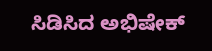ಸಿಡಿಸಿದ ಅಭಿಷೇಕ್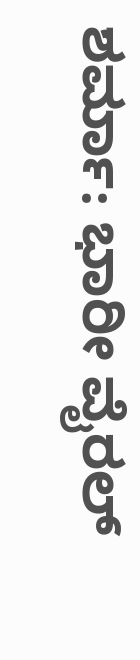ಶರ್ಮಾ: ಭಾರೀ ವೈರಲ್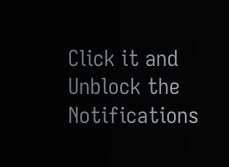Click it and Unblock the Notifications